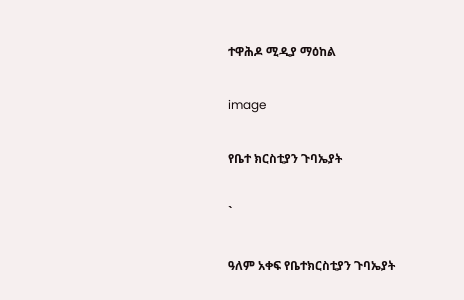ተዋሕዶ ሚዲያ ማዕከል

image

የቤተ ክርስቲያን ጉባኤያት

`

ዓለም አቀፍ የቤተክርስቲያን ጉባኤያት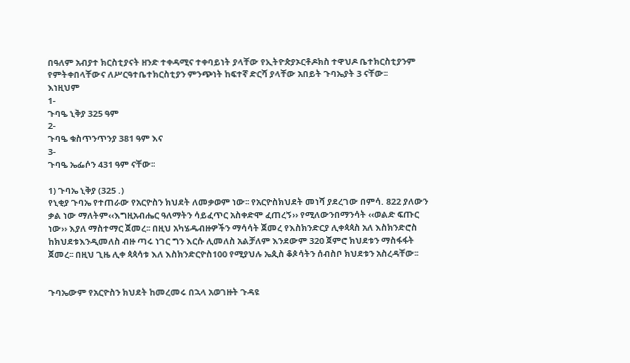በዓለም አብያተ ክርስቲያናት ዘንድ ተቀዳሚና ተቀባይነት ያላቸው የኢትዮጵያኦርቶዶክስ ተዋህዶ ቤተክርስቲያንም የምትቀበላቸውና ለሥርዓተቤተክርስቲያን ምንጭነት ከፍተኛ ድርሻ ያላቸው አበይት ጉባኤያት 3 ናቸው፡፡
እነዚህም
1-
ጉባዔ ኒቅያ 325 ዓም
2-
ጉባዔ ቁስጥንጥንያ 381 ዓም እና
3-
ጉባዔ ኤፌሶን 431 ዓም ናቸው፡፡

1) ጉባኤ ኒቅያ (325 .)
የኒቂያ ጉባኤ የተጠራው የአርዮስን ክህደት ለመቃወም ነው፡፡ የአርዮስክህደት መነሻ ያደረገው በምሳ. 822 ያለውን ቃል ነው ማለትም‹‹እግዚአብሔር ዓለማትን ሳይፈጥር አስቀድሞ ፈጠረኝ›› የሚለውንበማንሳት ‹‹ወልድ ፍጡር ነው›› እያለ ማስተማር ጀመረ፡፡ በዚህ አካሄዱብዙዎችን ማሳሳት ጀመረ የእስክንድርያ ሊቀጳጳስ አለ እስክንድሮስ ከክህደቱእንዲመለስ ብዙ ጣሩ ነገር ግን እርሱ ሊመለስ አልቻለም እንደውም 320 ጀምሮ ክህደቱን ማስፋፋት ጀመረ፡፡ በዚህ ጊዜ ሊቀ ጳጳሳቱ እለ እስክንድርዮስ100 የሚያህሉ ኤጲስ ቆጶሳትን ሰብስቦ ክህደቱን አስረዳቸው፡፡


ጉባኤውም የአርዮስን ክህደት ከመረመሩ በኋላ አወገዙት ጉዳዩ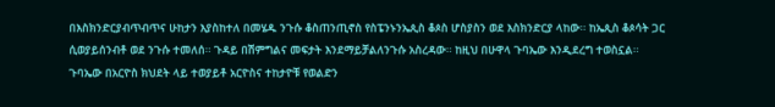በእስክንድርያብጥብጥና ሁከታን እያስከተለ በመሄዱ ንጉሱ ቆስጠንጢኖስ የስፔንኑንኤጲስ ቆጶስ ሆስያስን ወደ እስክንድርያ ላከው፡፡ ከኤጲስ ቆጶሳት ጋር ሲወያይሰንብቶ ወደ ንጉሱ ተመለሰ፡፡ ጉዳይ በሽምግልና መፍታት እንደማይቻልለንጉሱ አስረዳው፡፡ ከዚህ በሁዋላ ጉባኤው እንዲደረግ ተወስኗል፡፡
ጉባኤው በአርዮስ ክህደት ላይ ተወያይቶ አርዮስና ተከታዮቹ የወልድን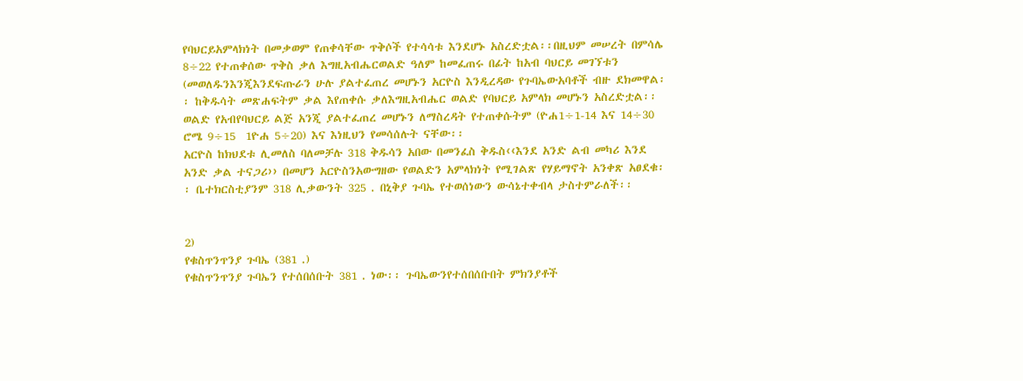የባህርይአምላክነት በመቃወም የጠቀሳቸው ጥቅሶች የተሳሳቱ እንደሆኑ አስረድቷል፡፡በዚህም መሠረት በምሳሌ 8÷22 የተጠቀሰው ጥቅስ ቃለ እግዚአብሔርወልድ ዓለም ከመፈጠሩ በፊት ከአብ ባህርይ መገኘቱን (መወለዱንእንጂእንደፍጡራን ሁሉ ያልተፈጠረ መሆኑን አርዮስ እንዲረዳው የጉባኤውአባቶች ብዙ ደክመዋል፡፡ ከቅዱሳት መጽሐፍትም ቃል እየጠቀሱ ቃለእግዚአብሔር ወልድ የባህርይ አምላክ መሆኑን አስረድቷል፡፡ ወልድ የአብየባህርይ ልጅ አንጂ ያልተፈጠረ መሆኑን ለማስረዳት የተጠቀሱትም (ዮሐ1÷1-14 እና 14÷30 ሮሜ 9÷15  1ዮሐ 5÷20) እና እነዚህን የመሳሰሉት ናቸው፡፡
አርዮስ ከክህደቱ ሊመለስ ባለመቻሉ 318 ቅዱሳን አበው በመንፈስ ቅዱስ‹‹እንደ አንድ ልብ መካሪ እንደ አንድ ቃል ተናጋሪ›› በመሆን አርዮስንአውግዘው የወልድን አምላክነት የሚገልጽ የሃይማኖት አንቀጽ አፀደቁ፡፡ ቤተክርስቲያንም 318 ሊቃውንት 325 . በኒቅያ ጉባኤ የተወሰነውን ውሳኔተቀብላ ታስተምራለች፡፡


2)
የቁስጥንጥንያ ጉባኤ (381 .)
የቁስጥንጥንያ ጉባኤን የተሰበሰቡት 381 . ነው፡፡ ጉባኤውንየተሰበሰቡበት ምክንያቶች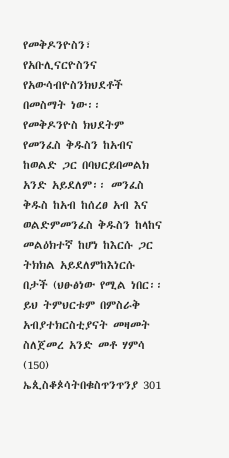የመቅዶንዮስን፣ የአቡሊናርዮስንና የአውሳብዮስንክህደቶች በመስማት ነው፡፡
የመቅዶንዮስ ክህደትም የመንፈስ ቅዱስን ከአብና ከወልድ ጋር በባህርይበመልክ አንድ አይደለም፡፡ መንፈስ ቅዱስ ከአብ ከሰረፀ አብ እና ወልድምመንፈስ ቅዱስን ከላከና መልዕክተኛ ከሆነ ከእርሱ ጋር ትክክል አይደለምከእነርሱ በታች (ህፁፅነው የሚል ነበር፡፡ ይህ ትምህርቱም በምስራቅ አብያተክርስቲያናት መዛመት ስለጀመረ አንድ መቶ ሃምሳ (150) ኤጲስቆጶሳትበቁስጥንጥንያ 301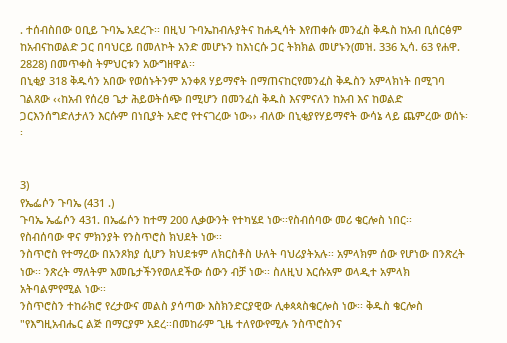. ተሰብስበው ዐቢይ ጉባኤ አደረጉ፡፡ በዚህ ጉባኤከብሉያትና ከሐዲሳት እየጠቀሱ መንፈስ ቅዱስ ከአብ ቢሰርፅም ከአብናከወልድ ጋር በባህርይ በመለኮት አንድ መሆኑን ከእነርሱ ጋር ትክክል መሆኑን(መዝ. 336 ኢሳ. 63 የሐዋ. 2828) በመጥቀስ ትምህርቱን አውግዘዋል፡፡
በኒቂያ 318 ቅዱሳን አበው የወሰኑትንም አንቀጸ ሃይማኖት በማጠናከርየመንፈስ ቅዱስን አምላክነት በሚገባ ገልጸው ‹‹ከአብ የሰረፀ ጌታ ሕይወትሰጭ በሚሆን በመንፈስ ቅዱስ እናምናለን ከአብ እና ከወልድ ጋርእንሰግድለታለን እርሱም በነቢያት አድሮ የተናገረው ነው›› ብለው በኒቂያየሃይማኖት ውሳኔ ላይ ጨምረው ወሰኑ፡፡


3)
የኤፌሶን ጉባኤ (431 .)
ጉባኤ ኤፌሶን 431. በኤፌሶን ከተማ 200 ሊቃውንት የተካሄደ ነው፡፡የስብሰባው መሪ ቄርሎስ ነበር፡፡
የስብሰባው ዋና ምክንያት የንስጥሮስ ክህደት ነው፡፡
ንስጥሮስ የተማረው በአንጾክያ ሲሆን ክህደቱም ለክርስቶስ ሁለት ባህሪያትአሉ፡፡ አምላክም ሰው የሆነው በንጽረት ነው፡፡ ንጽረት ማለትም እመቤታችንየወለደችው ሰውን ብቻ ነው፡፡ ስለዚህ እርሱአም ወላዲተ አምላክ አትባልምየሚል ነው፡፡
ንስጥሮስን ተከራክሮ የረታውና መልስ ያሳጣው እስክንድርያዊው ሊቀጳጳስቄርሎስ ነው፡፡ ቅዱስ ቄርሎስ "የእግዚአብሔር ልጅ በማርያም አደረ፡፡በመከራም ጊዜ ተለየውየሚሉ ንስጥሮስንና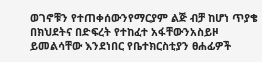ወገኖቹን የተጠቀሰውንየማርያም ልጅ ብቻ ከሆነ ጥያቄ በክህደትና በድፍረት የተከፈተ አፋቸውንአስይዞ ይመልሳቸው እንደነበር የቤተክርስቲያን ፀሐፊዎች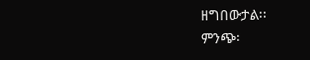ዘግበውታል፡፡
ምንጭ፡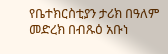የቤተክርስቲያን ታሪክ በዓለም መድረክ በብጹዕ አቡነ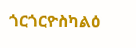ጎርጎርዮስካልዕ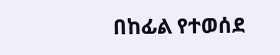በከፊል የተወሰደ